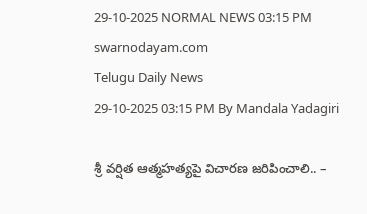29-10-2025 NORMAL NEWS 03:15 PM
swarnodayam.com
Telugu Daily News
29-10-2025 03:15 PM By Mandala Yadagiri

శ్రీ వర్షిత ఆత్మహత్యపై విచారణ జరిపించాలి.. –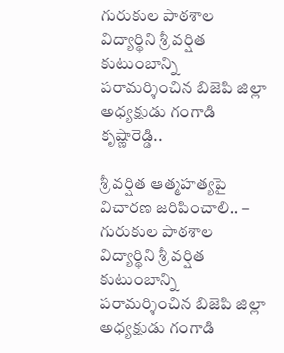గురుకుల పాఠశాల విద్యార్థిని శ్రీ వర్షిత కుటుంబాన్ని పరామర్శించిన బిజెపి జిల్లా అధ్యక్షుడు గంగాడి కృష్ణారెడ్డి..

శ్రీ వర్షిత ఆత్మహత్యపై విచారణ జరిపించాలి.. – గురుకుల పాఠశాల విద్యార్థిని శ్రీ వర్షిత కుటుంబాన్ని పరామర్శించిన బిజెపి జిల్లా అధ్యక్షుడు గంగాడి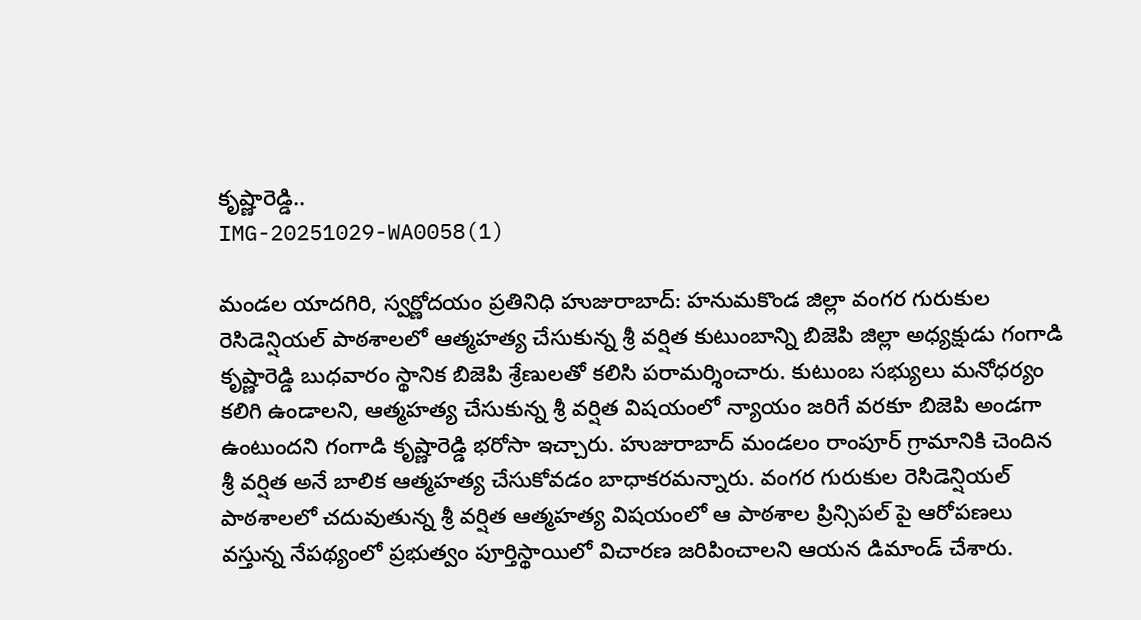కృష్ణారెడ్డి..
IMG-20251029-WA0058(1)

మండల యాదగిరి, స్వర్ణోదయం ప్రతినిధి హుజురాబాద్: హనుమకొండ జిల్లా వంగర గురుకుల రెసిడెన్షియల్ పాఠశాలలో ఆత్మహత్య చేసుకున్న శ్రీ వర్షిత కుటుంబాన్ని బిజెపి జిల్లా అధ్యక్షుడు గంగాడి కృష్ణారెడ్డి బుధవారం స్థానిక బిజెపి శ్రేణులతో కలిసి పరామర్శించారు. కుటుంబ సభ్యులు మనోధర్యం కలిగి ఉండాలని, ఆత్మహత్య చేసుకున్న శ్రీ వర్షిత విషయంలో న్యాయం జరిగే వరకూ బిజెపి అండగా ఉంటుందని గంగాడి కృష్ణారెడ్డి భరోసా ఇచ్చారు. హుజురాబాద్ మండలం రాంపూర్ గ్రామానికి చెందిన శ్రీ వర్షిత అనే బాలిక ఆత్మహత్య చేసుకోవడం బాధాకరమన్నారు. వంగర గురుకుల రెసిడెన్షియల్ పాఠశాలలో చదువుతున్న శ్రీ వర్షిత ఆత్మహత్య విషయంలో ఆ పాఠశాల ప్రిన్సిపల్ పై ఆరోపణలు వస్తున్న నేపథ్యంలో ప్రభుత్వం పూర్తిస్థాయిలో విచారణ జరిపించాలని ఆయన డిమాండ్ చేశారు.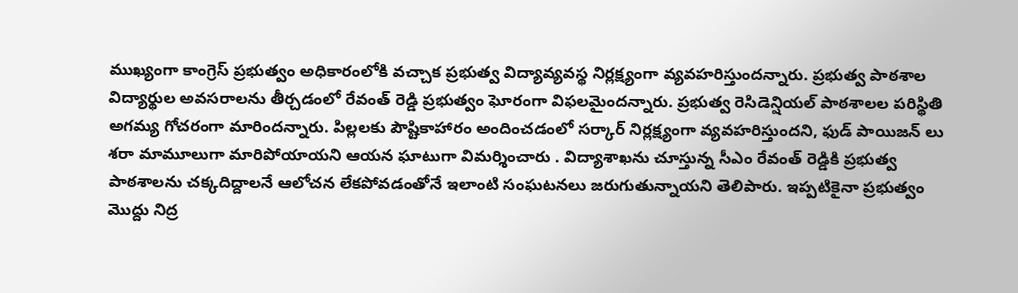ముఖ్యంగా కాంగ్రెస్ ప్రభుత్వం అధికారంలోకి వచ్చాక ప్రభుత్వ విద్యావ్యవస్థ నిర్లక్ష్యంగా వ్యవహరిస్తుందన్నారు. ప్రభుత్వ పాఠశాల విద్యార్థుల అవసరాలను తీర్చడంలో రేవంత్ రెడ్డి ప్రభుత్వం ఘోరంగా విఫలమైందన్నారు. ప్రభుత్వ రెసిడెన్షియల్ పాఠశాలల పరిస్థితి అగమ్య గోచరంగా మారిందన్నారు. పిల్లలకు పౌష్టికాహారం అందించడంలో సర్కార్ నిర్లక్ష్యంగా వ్యవహరిస్తుందని, ఫుడ్ పాయిజన్ లు శరా మామూలుగా మారిపోయాయని ఆయన ఘాటుగా విమర్శించారు . విద్యాశాఖను చూస్తున్న సీఎం రేవంత్ రెడ్డికి ప్రభుత్వ పాఠశాలను చక్కదిద్దాలనే ఆలోచన లేకపోవడంతోనే ఇలాంటి సంఘటనలు జరుగుతున్నాయని తెలిపారు. ఇప్పటికైనా ప్రభుత్వం మొద్దు నిద్ర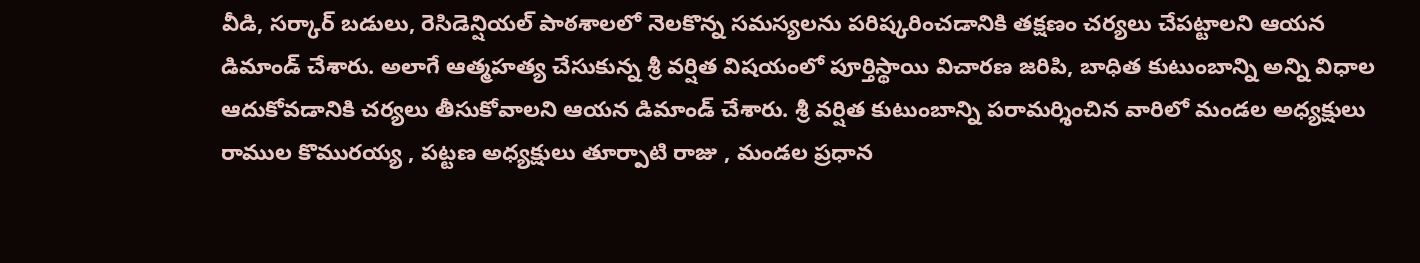వీడి, సర్కార్ బడులు, రెసిడెన్షియల్ పాఠశాలలో నెలకొన్న సమస్యలను పరిష్కరించడానికి తక్షణం చర్యలు చేపట్టాలని ఆయన డిమాండ్ చేశారు. అలాగే ఆత్మహత్య చేసుకున్న శ్రీ వర్షిత విషయంలో పూర్తిస్థాయి విచారణ జరిపి, బాధిత కుటుంబాన్ని అన్ని విధాల ఆదుకోవడానికి చర్యలు తీసుకోవాలని ఆయన డిమాండ్ చేశారు. శ్రీ వర్షిత కుటుంబాన్ని పరామర్శించిన వారిలో మండల అధ్యక్షులు రాముల కొమురయ్య , పట్టణ అధ్యక్షులు తూర్పాటి రాజు , మండల ప్రధాన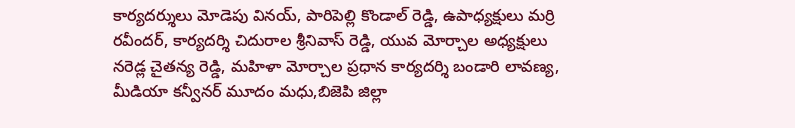కార్యదర్శులు మోడెపు వినయ్, పారిపెల్లి కొండాల్ రెడ్డి, ఉపాధ్యక్షులు మర్రి రవీందర్, కార్యదర్శి చిదురాల శ్రీనివాస్ రెడ్డి, యువ మోర్చాల అధ్యక్షులు నరెడ్ల చైతన్య రెడ్డి, మహిళా మోర్చాల ప్రధాన కార్యదర్శి బండారి లావణ్య, మీడియా కన్వీనర్ మూదం మధు,బిజెపి జిల్లా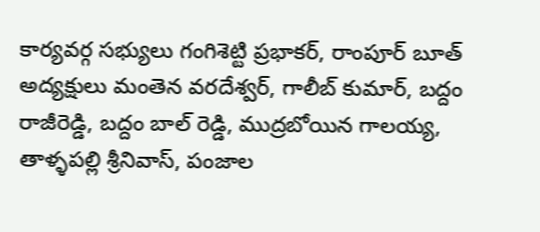కార్యవర్గ సభ్యులు గంగిశెట్టి ప్రభాకర్, రాంపూర్ బూత్ అద్యక్షులు మంతెన వరదేశ్వర్, గాలీబ్ కుమార్, బద్దం రాజీరెడ్డి, బద్దం బాల్ రెడ్డి, ముద్రబోయిన గాలయ్య, తాళ్ళపల్లి శ్రీనివాస్, పంజాల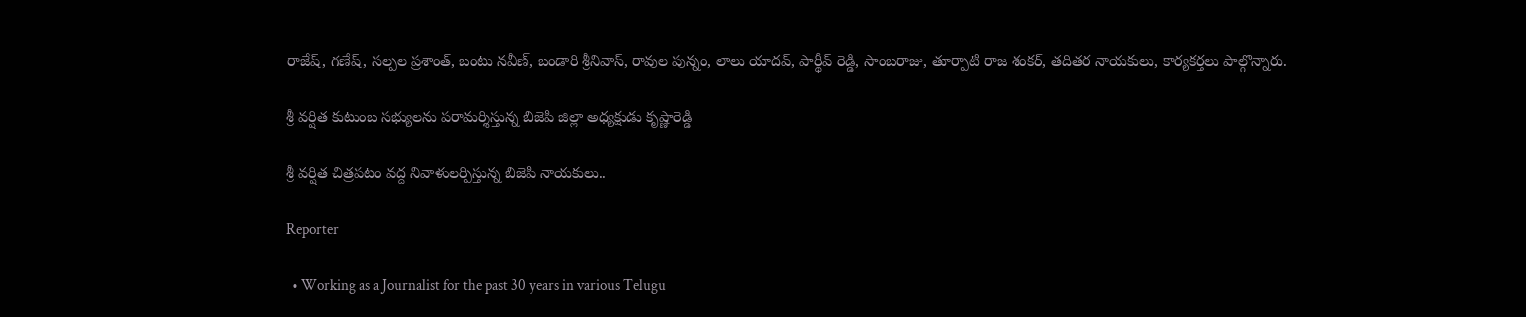రాజేష్, గణేష్, సల్పల ప్రశాంత్, బంటు నవీణ్, బండారి శ్రీనివాస్, రావుల పున్నం, లాలు యాదవ్, పార్థీవ్ రెడ్డి, సాంబరాజు, తూర్పాటి రాజ శంకర్, తదితర నాయకులు, కార్యకర్తలు పాల్గొన్నారు.

శ్రీ వర్షిత కుటుంబ సభ్యులను పరామర్శిస్తున్న బిజెపి జిల్లా అధ్యక్షుడు కృష్ణారెడ్డి

శ్రీ వర్షిత చిత్రపటం వద్ద నివాళులర్పిస్తున్న బిజెపి నాయకులు..

Reporter

  • Working as a Journalist for the past 30 years in various Telugu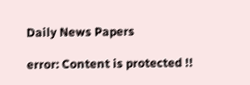Daily News Papers

error: Content is protected !!